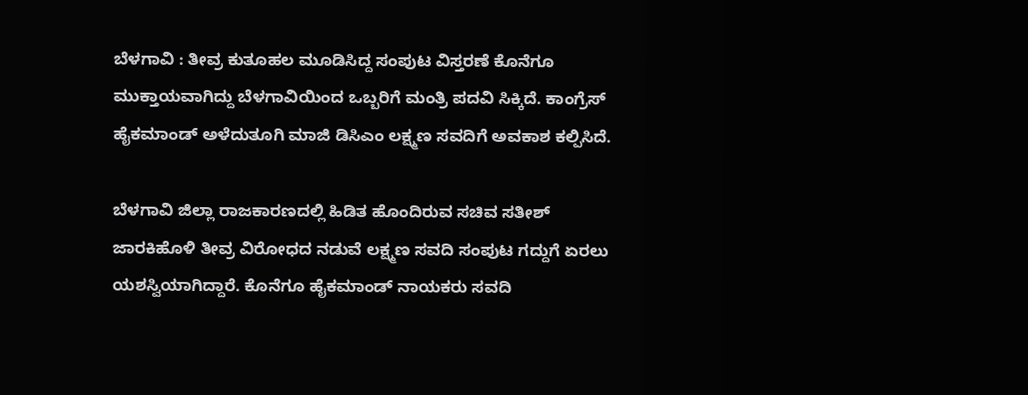ಬೆಳಗಾವಿ : ತೀವ್ರ ಕುತೂಹಲ ಮೂಡಿಸಿದ್ದ ಸಂಪುಟ ವಿಸ್ತರಣೆ ಕೊನೆಗೂ ಮುಕ್ತಾಯವಾಗಿದ್ದು ಬೆಳಗಾವಿಯಿಂದ ಒಬ್ಬರಿಗೆ ಮಂತ್ರಿ ಪದವಿ ಸಿಕ್ಕಿದೆ. ಕಾಂಗ್ರೆಸ್ ಹೈಕಮಾಂಡ್ ಅಳೆದುತೂಗಿ ಮಾಜಿ ಡಿಸಿಎಂ ಲಕ್ಷ್ಮಣ ಸವದಿಗೆ ಅವಕಾಶ ಕಲ್ಪಿಸಿದೆ.

ಬೆಳಗಾವಿ ಜಿಲ್ಲಾ ರಾಜಕಾರಣದಲ್ಲಿ ಹಿಡಿತ ಹೊಂದಿರುವ ಸಚಿವ ಸತೀಶ್ ಜಾರಕಿಹೊಳಿ ತೀವ್ರ ವಿರೋಧದ ನಡುವೆ ಲಕ್ಷ್ಮಣ ಸವದಿ ಸಂಪುಟ ಗದ್ದುಗೆ ಏರಲು ಯಶಸ್ವಿಯಾಗಿದ್ದಾರೆ. ಕೊನೆಗೂ ಹೈಕಮಾಂಡ್ ನಾಯಕರು ಸವದಿ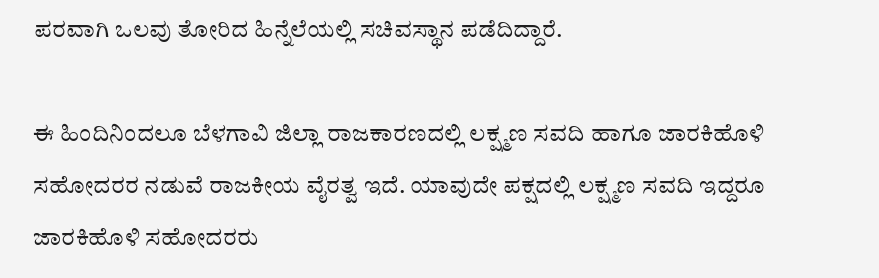ಪರವಾಗಿ ಒಲವು ತೋರಿದ ಹಿನ್ನೆಲೆಯಲ್ಲಿ ಸಚಿವಸ್ಥಾನ ಪಡೆದಿದ್ದಾರೆ.

ಈ ಹಿಂದಿನಿಂದಲೂ ಬೆಳಗಾವಿ ಜಿಲ್ಲಾ ರಾಜಕಾರಣದಲ್ಲಿ ಲಕ್ಷ್ಮಣ ಸವದಿ ಹಾಗೂ ಜಾರಕಿಹೊಳಿ ಸಹೋದರರ ನಡುವೆ ರಾಜಕೀಯ ವೈರತ್ವ ಇದೆ. ಯಾವುದೇ ಪಕ್ಷದಲ್ಲಿ ಲಕ್ಷ್ಮಣ ಸವದಿ ಇದ್ದರೂ ಜಾರಕಿಹೊಳಿ ಸಹೋದರರು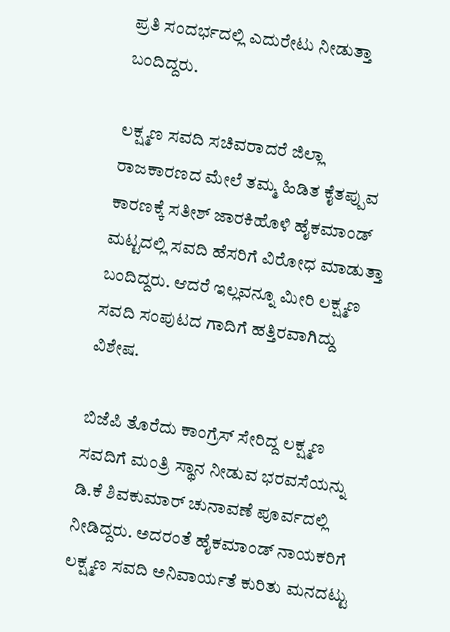ಪ್ರತಿ ಸಂದರ್ಭದಲ್ಲಿ ಎದುರೇಟು ನೀಡುತ್ತಾ ಬಂದಿದ್ದರು.

ಲಕ್ಷ್ಮಣ ಸವದಿ ಸಚಿವರಾದರೆ ಜಿಲ್ಲಾ ರಾಜಕಾರಣದ ಮೇಲೆ ತಮ್ಮ ಹಿಡಿತ ಕೈತಪ್ಪುವ ಕಾರಣಕ್ಕೆ ಸತೀಶ್ ಜಾರಕಿಹೊಳಿ ಹೈಕಮಾಂಡ್ ಮಟ್ಟದಲ್ಲಿ ಸವದಿ ಹೆಸರಿಗೆ ವಿರೋಧ ಮಾಡುತ್ತಾ ಬಂದಿದ್ದರು. ಆದರೆ ಇಲ್ಲವನ್ನೂ ಮೀರಿ ಲಕ್ಷ್ಮಣ ಸವದಿ ಸಂಪುಟದ ಗಾದಿಗೆ ಹತ್ತಿರವಾಗಿದ್ದು ವಿಶೇಷ.

ಬಿಜೆಪಿ ತೊರೆದು ಕಾಂಗ್ರೆಸ್ ಸೇರಿದ್ದ ಲಕ್ಷ್ಮಣ ಸವದಿಗೆ ಮಂತ್ರಿ ಸ್ಥಾನ ನೀಡುವ ಭರವಸೆಯನ್ನು ಡಿ.ಕೆ ಶಿವಕುಮಾರ್ ಚುನಾವಣೆ ಪೂರ್ವದಲ್ಲಿ ನೀಡಿದ್ದರು‌. ಅದರಂತೆ ಹೈಕಮಾಂಡ್ ನಾಯಕರಿಗೆ ಲಕ್ಷ್ಮಣ ಸವದಿ ಅನಿವಾರ್ಯತೆ ಕುರಿತು ಮನದಟ್ಟು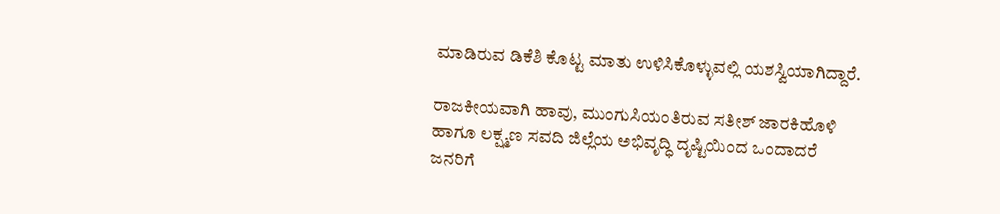ಮಾಡಿರುವ ಡಿಕೆಶಿ ಕೊಟ್ಟ ಮಾತು ಉಳಿಸಿಕೊಳ್ಳುವಲ್ಲಿ ಯಶಸ್ವಿಯಾಗಿದ್ದಾರೆ.

ರಾಜಕೀಯವಾಗಿ ಹಾವು, ಮುಂಗುಸಿಯಂತಿರುವ ಸತೀಶ್ ಜಾರಕಿಹೊಳಿ ಹಾಗೂ ಲಕ್ಷ್ಮಣ ಸವದಿ ಜಿಲ್ಲೆಯ ಅಭಿವೃದ್ಧಿ ದೃಷ್ಟಿಯಿಂದ ಒಂದಾದರೆ ಜನರಿಗೆ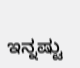ಇನ್ನಷ್ಟು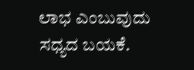ಲಾಭ ಎಂಬುವುದು ಸಧ್ಯದ ಬಯಕೆ.